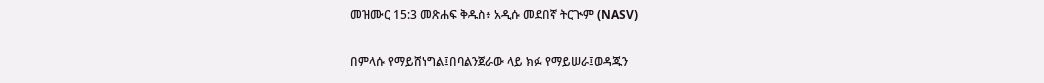መዝሙር 15:3 መጽሐፍ ቅዱስ፥ አዲሱ መደበኛ ትርጒም (NASV)

በምላሱ የማይሸነግል፤በባልንጀራው ላይ ክፉ የማይሠራ፤ወዳጁን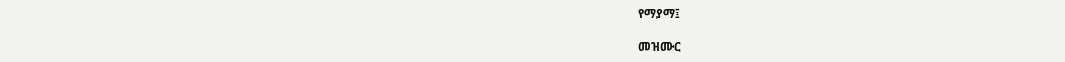የማያማ፤

መዝሙር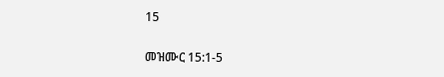15

መዝሙር 15:1-5